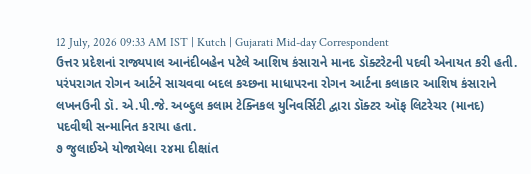12 July, 2026 09:33 AM IST | Kutch | Gujarati Mid-day Correspondent
ઉત્તર પ્રદેશનાં રાજ્યપાલ આનંદીબહેન પટેલે આશિષ કંસારાને માનદ ડૉક્ટરેટની પદવી એનાયત કરી હતી.
પરંપરાગત રોગન આર્ટને સાચવવા બદલ કચ્છના માધાપરના રોગન આર્ટના કલાકાર આશિષ કંસારાને લખનઉની ડૉ. એ.પી.જે. અબ્દુલ કલામ ટેક્નિકલ યુનિવર્સિટી દ્વારા ડૉક્ટર ઑફ લિટરેચર (માનદ) પદવીથી સન્માનિત કરાયા હતા.
૭ જુલાઈએ યોજાયેલા ૨૪મા દીક્ષાંત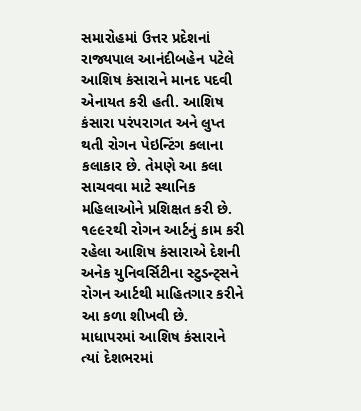સમારોહમાં ઉત્તર પ્રદેશનાં રાજ્યપાલ આનંદીબહેન પટેલે આશિષ કંસારાને માનદ પદવી એનાયત કરી હતી. આશિષ કંસારા પરંપરાગત અને લુપ્ત થતી રોગન પેઇન્ટિંગ કલાના કલાકાર છે. તેમણે આ કલા સાચવવા માટે સ્થાનિક મહિલાઓને પ્રશિક્ષત કરી છે. ૧૯૯૨થી રોગન આર્ટનું કામ કરી રહેલા આશિષ કંસારાએ દેશની અનેક યુનિવર્સિટીના સ્ટુડન્ટ્સને રોગન આર્ટથી માહિતગાર કરીને આ કળા શીખવી છે. માધાપરમાં આશિષ કંસારાને ત્યાં દેશભરમાં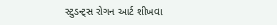સ્ટુડન્ટ્સ રોગન આર્ટ શીખવા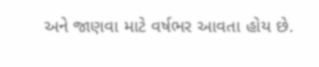અને જાણવા માટે વર્ષભર આવતા હોય છે.